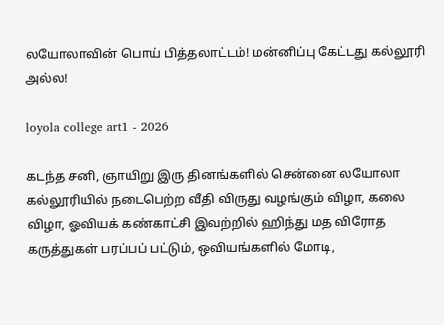லயோலாவின் பொய் பித்தலாட்டம்! மன்னிப்பு கேட்டது கல்லூரி அல்ல!

loyola college art1 - 2026

கடந்த சனி, ஞாயிறு இரு தினங்களில் சென்னை லயோலா கல்லூரியில் நடைபெற்ற வீதி விருது வழங்கும் விழா, கலை விழா, ஓவியக் கண்காட்சி இவற்றில் ஹிந்து மத விரோத கருத்துகள் பரப்பப் பட்டும், ஒவியங்களில் மோடி,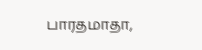பாரதமாதா,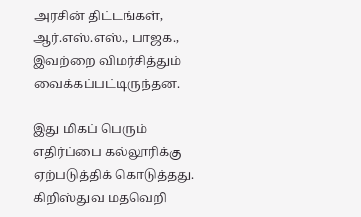அரசின் திட்டங்கள், ஆர்.எஸ்.எஸ்., பாஜக., இவற்றை விமர்சித்தும் வைக்கப்பட்டிருந்தன.

இது மிகப் பெரும் எதிர்ப்பை கல்லூரிக்கு ஏற்படுத்திக் கொடுத்தது. கிறிஸ்துவ மதவெறி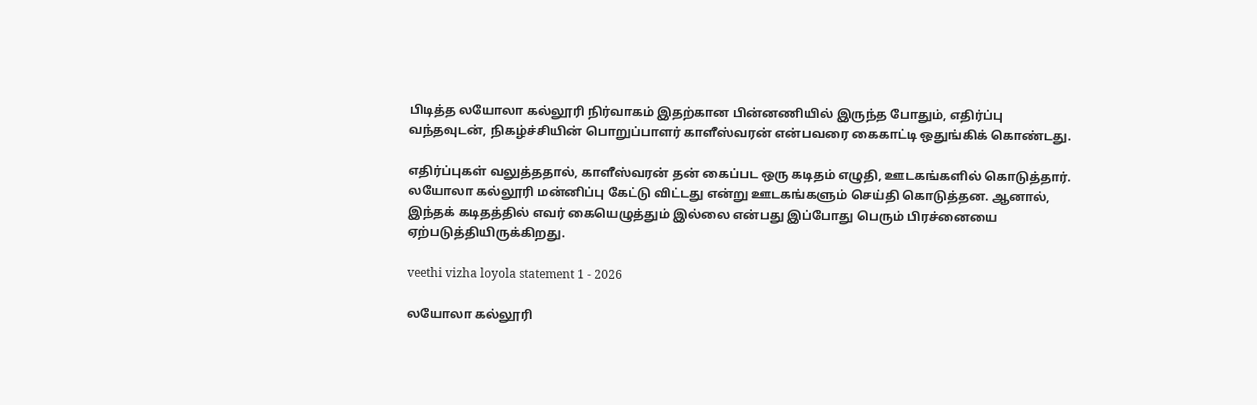பிடித்த லயோலா கல்லூரி நிர்வாகம் இதற்கான பின்னணியில் இருந்த போதும், எதிர்ப்பு வந்தவுடன், நிகழ்ச்சியின் பொறுப்பாளர் காளீஸ்வரன் என்பவரை கைகாட்டி ஒதுங்கிக் கொண்டது.

எதிர்ப்புகள் வலுத்ததால், காளீஸ்வரன் தன் கைப்பட ஒரு கடிதம் எழுதி, ஊடகங்களில் கொடுத்தார். லயோலா கல்லூரி மன்னிப்பு கேட்டு விட்டது என்று ஊடகங்களும் செய்தி கொடுத்தன. ஆனால், இந்தக் கடிதத்தில் எவர் கையெழுத்தும் இல்லை என்பது இப்போது பெரும் பிரச்னையை ஏற்படுத்தியிருக்கிறது.

veethi vizha loyola statement 1 - 2026

லயோலா கல்லூரி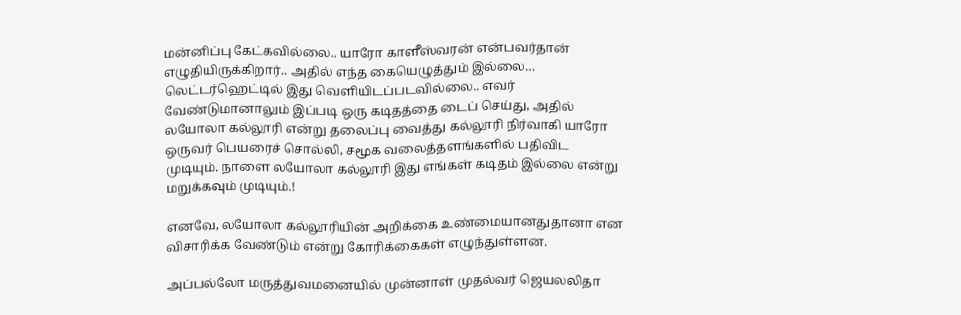மன்னிப்பு கேட்கவில்லை.. யாரோ காளீஸ்வரன் என்பவர்தான் எழுதியிருக்கிறார்.. அதில் எந்த கையெழுத்தும் இல்லை… லெட்டர்ஹெட்டில் இது வெளியிடப்படவில்லை.. எவர் வேண்டுமானாலும் இப்படி ஒரு கடிதத்தை டைப் செய்து, அதில் லயோலா கல்லூரி என்று தலைப்பு வைத்து கல்லூரி நிர்வாகி யாரோ ஒருவர் பெயரைச் சொல்லி, சமூக வலைத்தளங்களில் பதிவிட முடியும். நாளை லயோலா கல்லூரி இது எங்கள் கடிதம் இல்லை என்று மறுக்கவும் முடியும்.!

எனவே, லயோலா கல்லூரியின் அறிக்கை உண்மையானதுதானா என விசாரிக்க வேண்டும் என்று கோரிக்கைகள் எழுந்துள்ளன.

அப்பல்லோ மருத்துவமனையில் முன்னாள் முதல்வர் ஜெயலலிதா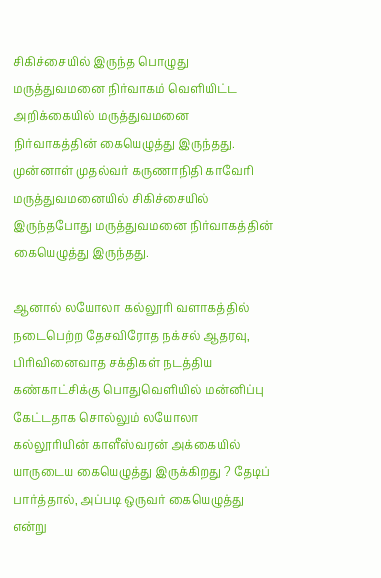சிகிச்சையில் இருந்த பொழுது மருத்துவமனை நிர்வாகம் வெளியிட்ட அறிக்கையில் மருத்துவமனை நிர்வாகத்தின் கையெழுத்து இருந்தது. முன்னாள் முதல்வர் கருணாநிதி காவேரி மருத்துவமனையில் சிகிச்சையில் இருந்தபோது மருத்துவமனை நிர்வாகத்தின் கையெழுத்து இருந்தது.

ஆனால் லயோலா கல்லூரி வளாகத்தில் நடைபெற்ற தேசவிரோத நக்சல் ஆதரவு, பிரிவினைவாத சக்திகள் நடத்திய கண்காட்சிக்கு பொதுவெளியில் மன்னிப்பு கேட்டதாக சொல்லும் லயோலா கல்லூரியின் காளீஸ்வரன் அக்கையில் யாருடைய கையெழுத்து இருக்கிறது ? தேடிப் பார்த்தால், அப்படி ஒருவர் கையெழுத்து என்று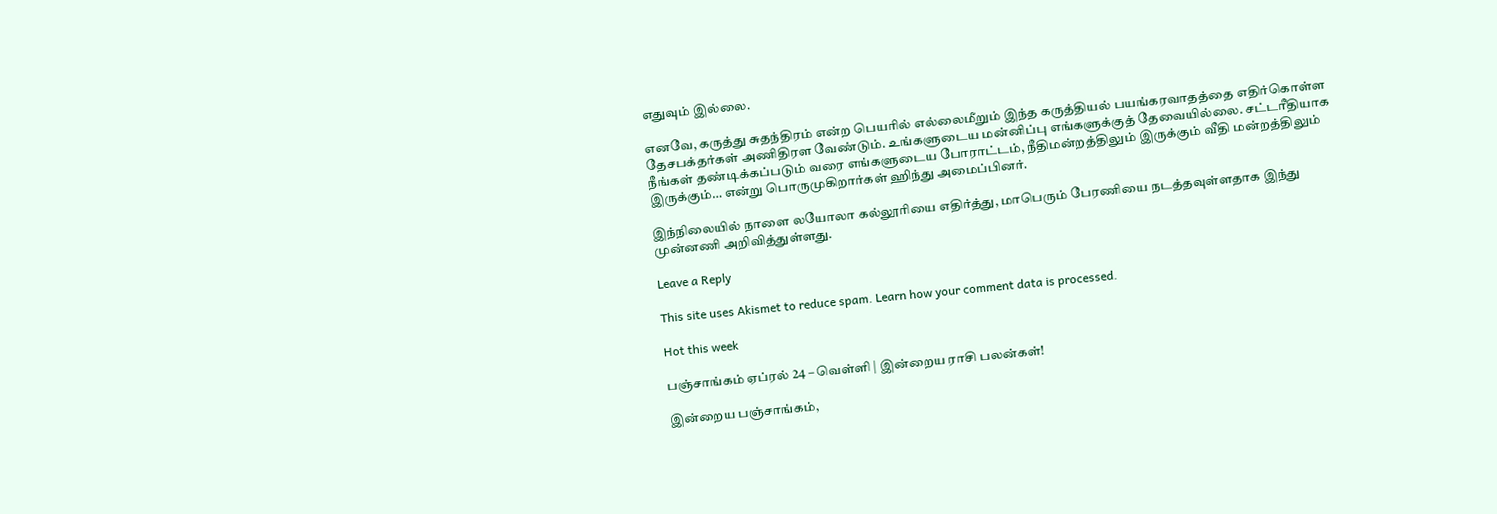எதுவும் இல்லை.

எனவே, கருத்து சுதந்திரம் என்ற பெயரில் எல்லைமீறும் இந்த கருத்தியல் பயங்கரவாதத்தை எதிர்கொள்ள தேசபக்தர்கள் அணிதிரள வேண்டும். உங்களுடைய மன்னிப்பு எங்களுக்குத் தேவையில்லை. சட்டரீதியாக நீங்கள் தண்டிக்கப்படும் வரை எங்களுடைய போராட்டம், நீதிமன்றத்திலும் இருக்கும் வீதி மன்றத்திலும் இருக்கும்… என்று பொருமுகிறார்கள் ஹிந்து அமைப்பினர்.

இந்நிலையில் நாளை லயோலா கல்லூரியை எதிர்த்து, மாபெரும் பேரணியை நடத்தவுள்ளதாக இந்து முன்னணி அறிவித்துள்ளது.

Leave a Reply

This site uses Akismet to reduce spam. Learn how your comment data is processed.

Hot this week

பஞ்சாங்கம் ஏப்ரல் 24 – வெள்ளி | இன்றைய ராசி பலன்கள்!

இன்றைய பஞ்சாங்கம்,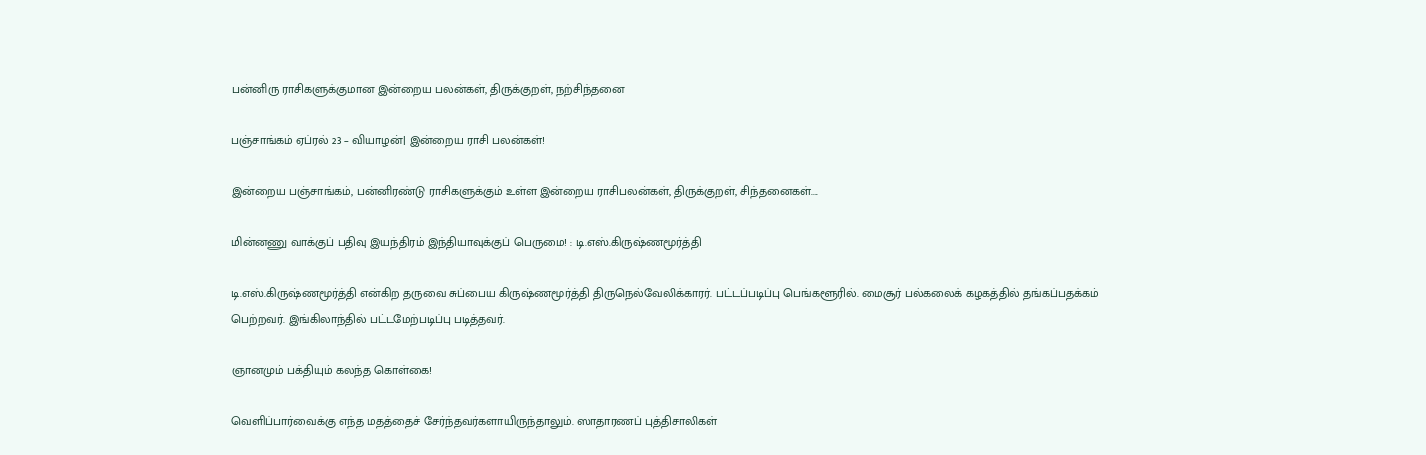பன்னிரு ராசிகளுக்குமான இன்றைய பலன்கள், திருக்குறள், நற்சிந்தனை

பஞ்சாங்கம் ஏப்ரல் 23 – வியாழன்| இன்றைய ராசி பலன்கள்!

இன்றைய பஞ்சாங்கம், பன்னிரண்டு ராசிகளுக்கும் உள்ள இன்றைய ராசிபலன்கள், திருக்குறள், சிந்தனைகள்....

மின்னணு வாக்குப் பதிவு இயந்திரம் இந்தியாவுக்குப் பெருமை! : டி.எஸ்.கிருஷ்ணமூர்த்தி

டி.எஸ்.கிருஷ்ணமூர்த்தி என்கிற தருவை சுப்பைய கிருஷ்ணமூர்த்தி திருநெல்வேலிக்காரர். பட்டப்படிப்பு பெங்களூரில். மைசூர் பல்கலைக் கழகத்தில் தங்கப்பதக்கம் பெற்றவர். இங்கிலாந்தில் பட்டமேற்படிப்பு படித்தவர்.

ஞானமும் பக்தியும் கலந்த கொள்கை!

வெளிப்பார்வைக்கு எந்த மதத்தைச் சேர்ந்தவர்களாயிருந்தாலும். ஸாதாரணப் புத்திசாலிகள்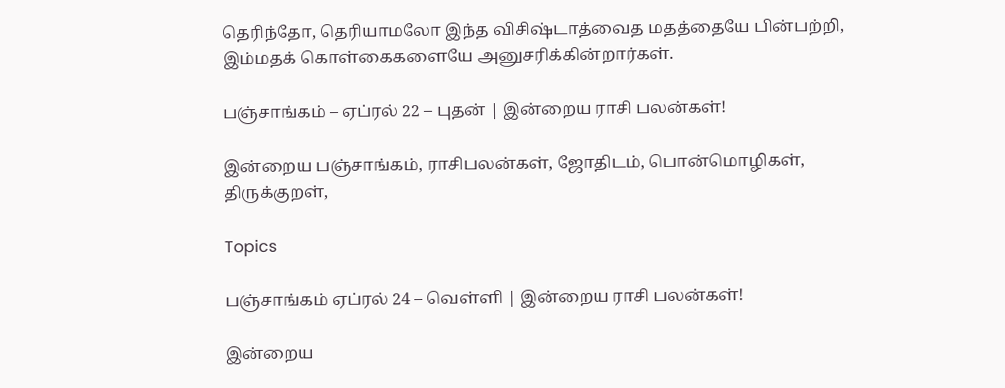தெரிந்தோ, தெரியாமலோ இந்த விசிஷ்டாத்வைத மதத்தையே பின்பற்றி, இம்மதக் கொள்கைகளையே அனுசரிக்கின்றார்கள்.

பஞ்சாங்கம் – ஏப்ரல் 22 – புதன் | இன்றைய ராசி பலன்கள்!

இன்றைய பஞ்சாங்கம், ராசிபலன்கள், ஜோதிடம், பொன்மொழிகள், திருக்குறள்,

Topics

பஞ்சாங்கம் ஏப்ரல் 24 – வெள்ளி | இன்றைய ராசி பலன்கள்!

இன்றைய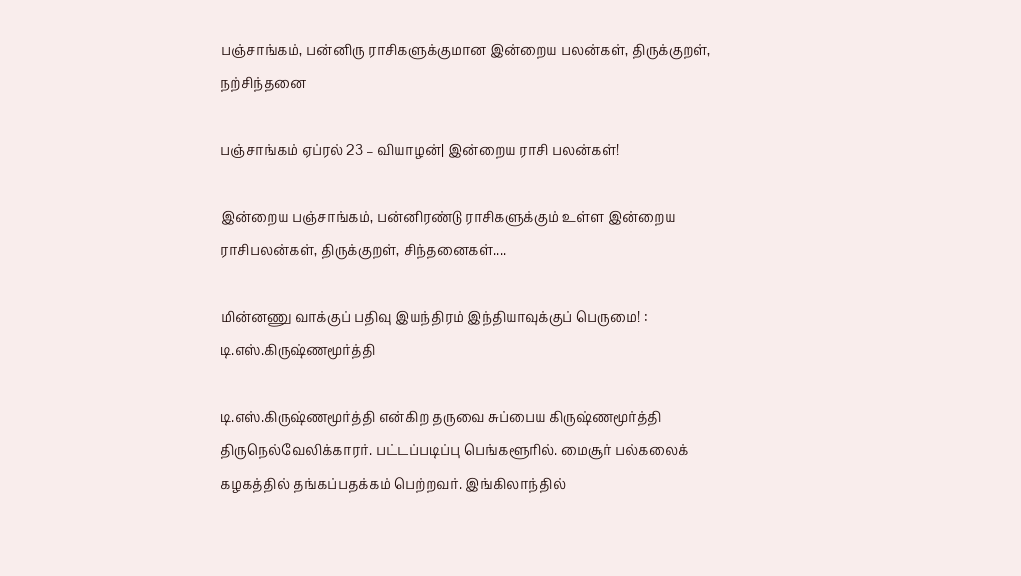பஞ்சாங்கம், பன்னிரு ராசிகளுக்குமான இன்றைய பலன்கள், திருக்குறள், நற்சிந்தனை

பஞ்சாங்கம் ஏப்ரல் 23 – வியாழன்| இன்றைய ராசி பலன்கள்!

இன்றைய பஞ்சாங்கம், பன்னிரண்டு ராசிகளுக்கும் உள்ள இன்றைய ராசிபலன்கள், திருக்குறள், சிந்தனைகள்....

மின்னணு வாக்குப் பதிவு இயந்திரம் இந்தியாவுக்குப் பெருமை! : டி.எஸ்.கிருஷ்ணமூர்த்தி

டி.எஸ்.கிருஷ்ணமூர்த்தி என்கிற தருவை சுப்பைய கிருஷ்ணமூர்த்தி திருநெல்வேலிக்காரர். பட்டப்படிப்பு பெங்களூரில். மைசூர் பல்கலைக் கழகத்தில் தங்கப்பதக்கம் பெற்றவர். இங்கிலாந்தில்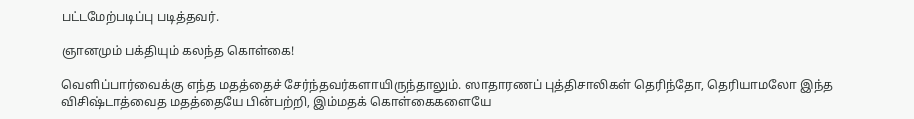பட்டமேற்படிப்பு படித்தவர்.

ஞானமும் பக்தியும் கலந்த கொள்கை!

வெளிப்பார்வைக்கு எந்த மதத்தைச் சேர்ந்தவர்களாயிருந்தாலும். ஸாதாரணப் புத்திசாலிகள் தெரிந்தோ, தெரியாமலோ இந்த விசிஷ்டாத்வைத மதத்தையே பின்பற்றி, இம்மதக் கொள்கைகளையே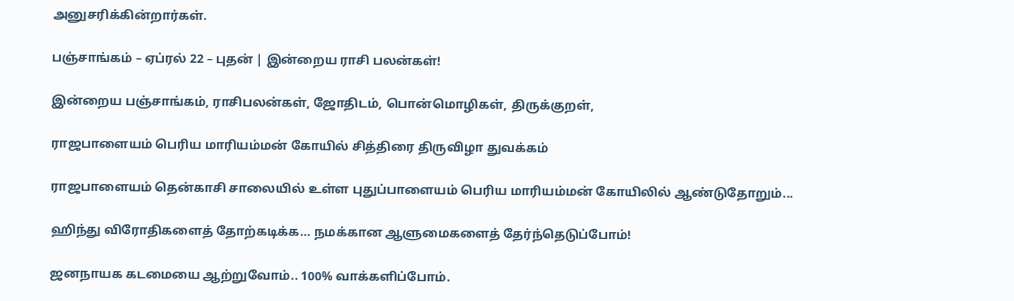அனுசரிக்கின்றார்கள்.

பஞ்சாங்கம் – ஏப்ரல் 22 – புதன் | இன்றைய ராசி பலன்கள்!

இன்றைய பஞ்சாங்கம், ராசிபலன்கள், ஜோதிடம், பொன்மொழிகள், திருக்குறள்,

ராஜபாளையம் பெரிய மாரியம்மன் கோயில் சித்திரை திருவிழா துவக்கம்

ராஜபாளையம் தென்காசி சாலையில் உள்ள புதுப்பாளையம் பெரிய மாரியம்மன் கோயிலில் ஆண்டுதோறும்...

ஹிந்து விரோதிகளைத் தோற்கடிக்க… நமக்கான ஆளுமைகளைத் தேர்ந்தெடுப்போம்!

ஜனநாயக கடமையை ஆற்றுவோம்.. 100% வாக்களிப்போம்.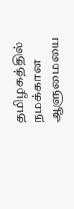தமிழகத்தில் நமக்கான ஆளுமையை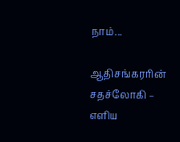நாம்...

ஆதிசங்கரரின் சதச்லோகி – எளிய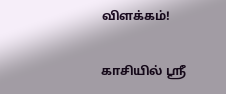விளக்கம்!

காசியில் ஸ்ரீ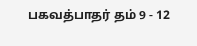பகவத்பாதர் தம் 9 - 12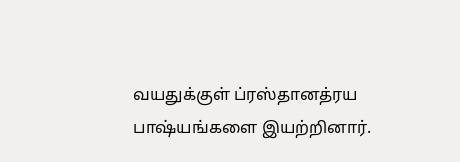வயதுக்குள் ப்ரஸ்தானத்ரய பாஷ்யங்களை இயற்றினார்.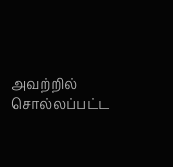அவற்றில் சொல்லப்பட்ட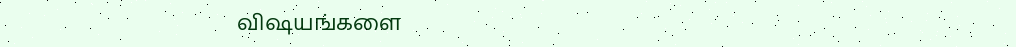விஷயங்களை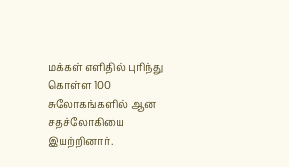மக்கள் எளிதில் புரிந்து கொள்ள 100 சுலோகங்களில் ஆன சதச்லோகியை இயற்றினார்.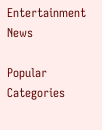Entertainment News

Popular Categories